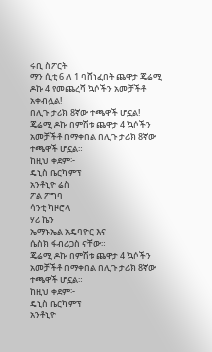ሩቢ ስፖርት
ማን ሲቲ 6 ለ 1 ባሸነፈበት ጨዋታ ጄሬሚ ዶኩ 4 የመጨረሻ ኳሶችን አመቻችቶ አቀብሏል!
በሊጉ ታሪክ 8ኛው ተጫዋች ሆኗል!
ጄሬሚ ዶኩ በምሽቱ ጨዋታ 4 ኳሶችን አመቻችቶ በማቀበል በሊጉ ታሪክ 8ኛው ተጫዋች ሆኗል።
ከዚህ ቀደም፦
ዴኒስ ቤርካምፕ
አንቶኒዮ ሬስ
ፖል ፖግባ
ሳንቲ ካዞሮላ
ሃሪ ኬን
ኤማኑኤል አዴባዮር እና
ሴስክ ፋብሪጋስ ናቸው።
ጄሬሚ ዶኩ በምሽቱ ጨዋታ 4 ኳሶችን አመቻችቶ በማቀበል በሊጉ ታሪክ 8ኛው ተጫዋች ሆኗል።
ከዚህ ቀደም፦
ዴኒስ ቤርካምፕ
አንቶኒዮ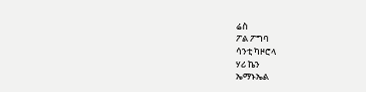ሬስ
ፖል ፖግባ
ሳንቲ ካዞሮላ
ሃሪ ኬን
ኤማኑኤል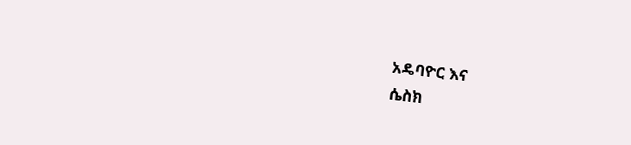አዴባዮር እና
ሴስክ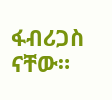ፋብሪጋስ ናቸው።